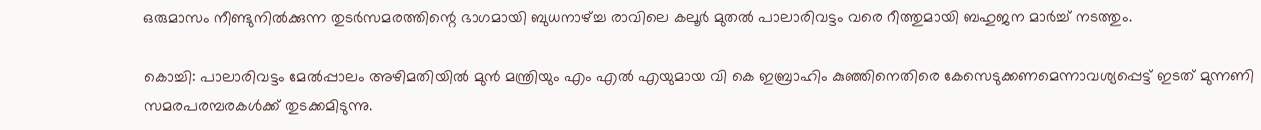ഒരുമാസം നീണ്ടുനിൽക്കുന്ന തുടർസമരത്തിന്റെ ഭാഗമായി ബുധനാഴ്ച്ച രാവിലെ കലൂർ മുതൽ പാലാരിവട്ടം വരെ റീത്തുമായി ബഹുജന മാർച്ച് നടത്തും.

കൊച്ചി: പാലാരിവട്ടം മേൽപ്പാലം അഴിമതിയിൽ മുൻ മന്ത്രിയും എം എൽ എയുമായ വി കെ ഇബ്രാഹിം കുഞ്ഞിനെതിരെ കേസെടുക്കണമെന്നാവശ്യപ്പെട്ട് ഇടത് മുന്നണി സമരപരമ്പരകൾക്ക് തുടക്കമിടുന്നു.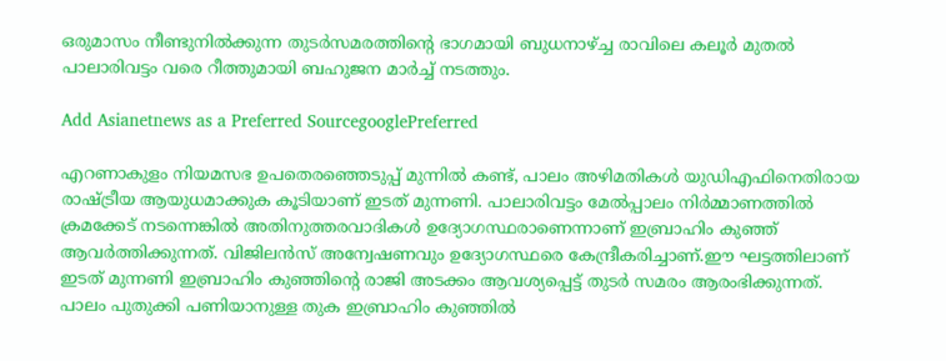ഒരുമാസം നീണ്ടുനിൽക്കുന്ന തുടർസമരത്തിന്റെ ഭാഗമായി ബുധനാഴ്ച്ച രാവിലെ കലൂർ മുതൽ പാലാരിവട്ടം വരെ റീത്തുമായി ബഹുജന മാർച്ച് നടത്തും.

Add Asianetnews as a Preferred SourcegooglePreferred

എറണാകുളം നിയമസഭ ഉപതെരഞ്ഞെടുപ്പ് മുന്നിൽ കണ്ട്, പാലം അഴിമതികൾ യുഡിഎഫിനെതിരായ രാഷ്ട്രീയ ആയുധമാക്കുക കൂടിയാണ് ഇടത് മുന്നണി. പാലാരിവട്ടം മേൽപ്പാലം നിർമ്മാണത്തിൽ ക്രമക്കേട് നടന്നെങ്കിൽ അതിനുത്തരവാദികൾ ഉദ്യോഗസ്ഥരാണെന്നാണ് ഇബ്രാഹിം കുഞ്ഞ് ആവർത്തിക്കുന്നത്. വിജിലൻസ് അന്വേഷണവും ഉദ്യോഗസ്ഥരെ കേന്ദ്രീകരിച്ചാണ്.ഈ ഘട്ടത്തിലാണ് ഇടത് മുന്നണി ഇബ്രാഹിം കുഞ്ഞിന്‍റെ രാജി അടക്കം ആവശ്യപ്പെട്ട് തുടർ സമരം ആരംഭിക്കുന്നത്. പാലം പുതുക്കി പണിയാനുള്ള തുക ഇബ്രാഹിം കുഞ്ഞിൽ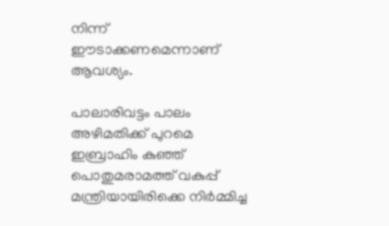നിന്ന് ഈടാക്കണമെന്നാണ് ആവശ്യം.

പാലാരിവട്ടം പാലം അഴിമതിക്ക് പുറമെ ഇബ്രാഹിം കുഞ്ഞ് പൊതുമരാമത്ത് വകുപ്പ് മന്ത്രിയായിരിക്കെ നിർമ്മിച്ച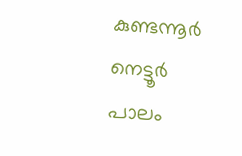കുണ്ടന്നൂർ നെട്ടൂർ പാലം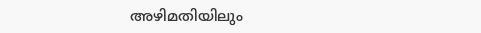അഴിമതിയിലും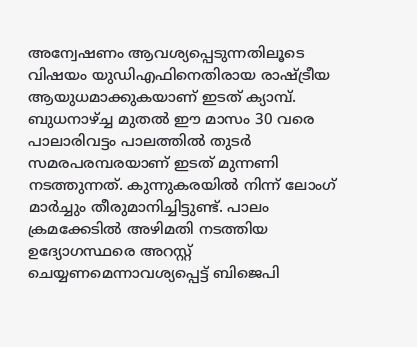അന്വേഷണം ആവശ്യപ്പെടുന്നതിലൂടെ വിഷയം യുഡിഎഫിനെതിരായ രാഷ്ട്രീയ ആയുധമാക്കുകയാണ് ഇടത് ക്യാമ്പ്. ബുധനാഴ്ച്ച മുതൽ ഈ മാസം 30 വരെ പാലാരിവട്ടം പാലത്തിൽ തുടർ സമരപരമ്പരയാണ് ഇടത് മുന്നണി നടത്തുന്നത്. കുന്നുകരയിൽ നിന്ന് ലോംഗ് മാർച്ചും തീരുമാനിച്ചിട്ടുണ്ട്. പാലം ക്രമക്കേടിൽ അഴിമതി നടത്തിയ ഉദ്യോഗസ്ഥരെ അറസ്റ്റ് ചെയ്യണമെന്നാവശ്യപ്പെട്ട് ബിജെപി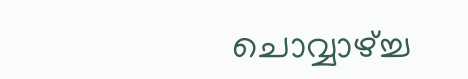ചൊവ്വാഴ്ച്ച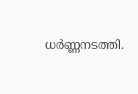ധർണ്ണനടത്തി.